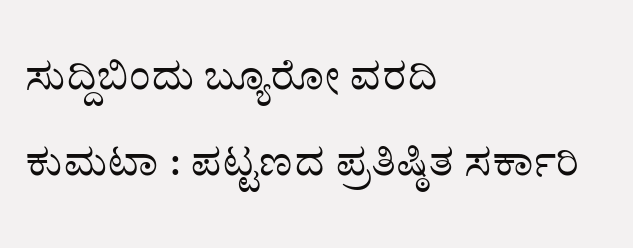ಸುದ್ದಿಬಿಂದು ಬ್ಯೂರೋ ವರದಿ
ಕುಮಟಾ : ಪಟ್ಟಣದ ಪ್ರತಿಷ್ಠಿತ ಸರ್ಕಾರಿ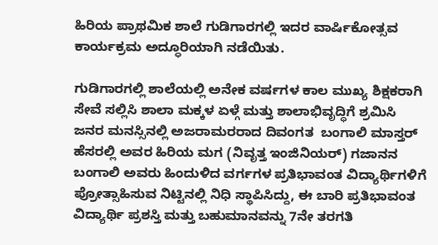ಹಿರಿಯ ಪ್ರಾಥಮಿಕ ಶಾಲೆ ಗುಡಿಗಾರಗಲ್ಲಿ ಇದರ ವಾರ್ಷಿಕೋತ್ಸವ ಕಾರ್ಯಕ್ರಮ ಅದ್ಧೂರಿಯಾಗಿ ನಡೆಯಿತು.

ಗುಡಿಗಾರಗಲ್ಲಿ ಶಾಲೆಯಲ್ಲಿ ಅನೇಕ ವರ್ಷಗಳ ಕಾಲ ಮುಖ್ಯ ಶಿಕ್ಷಕರಾಗಿ ಸೇವೆ ಸಲ್ಲಿಸಿ ಶಾಲಾ ಮಕ್ಕಳ ಏಳ್ಗೆ ಮತ್ತು ಶಾಲಾಭಿವೃದ್ಧಿಗೆ ಶ್ರಮಿಸಿ ಜನರ ಮನಸ್ಸಿನಲ್ಲಿ ಅಜರಾಮರರಾದ ದಿವಂಗತ  ಬಂಗಾಲಿ ಮಾಸ್ತರ್ ಹೆಸರಲ್ಲಿ ಅವರ ಹಿರಿಯ ಮಗ (ನಿವೃತ್ತ ಇಂಜಿನಿಯರ್) ಗಜಾನನ ಬಂಗಾಲಿ ಅವರು ಹಿಂದುಳಿದ ವರ್ಗಗಳ ಪ್ರತಿಭಾವಂತ ವಿದ್ಯಾರ್ಥಿಗಳಿಗೆ ಪ್ರೋತ್ಸಾಹಿಸುವ ನಿಟ್ಟಿನಲ್ಲಿ ನಿಧಿ ಸ್ಥಾಪಿಸಿದ್ದು, ಈ ಬಾರಿ ಪ್ರತಿಭಾವಂತ ವಿದ್ಯಾರ್ಥಿ ಪ್ರಶಸ್ತಿ ಮತ್ತು ಬಹುಮಾನವನ್ನು 7ನೇ ತರಗತಿ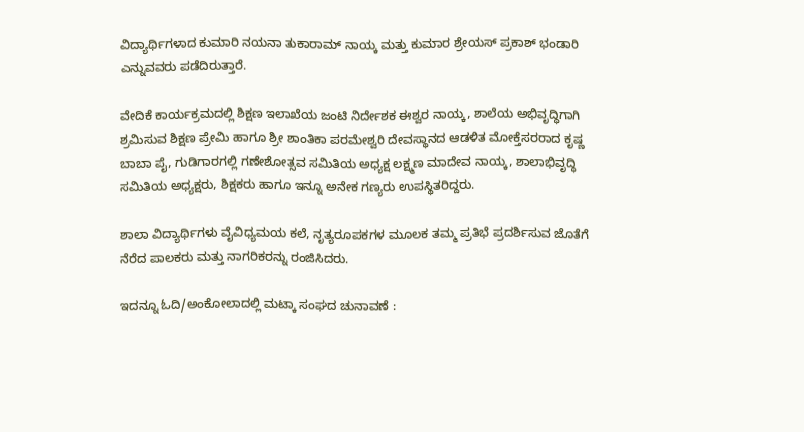ವಿದ್ಯಾರ್ಥಿಗಳಾದ ಕುಮಾರಿ ನಯನಾ ತುಕಾರಾಮ್ ನಾಯ್ಕ ಮತ್ತು ಕುಮಾರ ಶ್ರೇಯಸ್ ಪ್ರಕಾಶ್ ಭಂಡಾರಿ ಎನ್ನುವವರು ಪಡೆದಿರುತ್ತಾರೆ.

ವೇದಿಕೆ ಕಾರ್ಯಕ್ರಮದಲ್ಲಿ ಶಿಕ್ಷಣ ಇಲಾಖೆಯ ಜಂಟಿ ನಿರ್ದೇಶಕ ಈಶ್ವರ ನಾಯ್ಕ, ಶಾಲೆಯ ಅಭಿವೃದ್ಧಿಗಾಗಿ ಶ್ರಮಿಸುವ ಶಿಕ್ಷಣ ಪ್ರೇಮಿ ಹಾಗೂ ಶ್ರೀ ಶಾಂತಿಕಾ ಪರಮೇಶ್ವರಿ ದೇವಸ್ಥಾನದ ಆಡಳಿತ ಮೋಕ್ತೆಸರರಾದ ಕೃಷ್ಣ ಬಾಬಾ ಪೈ, ಗುಡಿಗಾರಗಲ್ಲಿ ಗಣೇಶೋತ್ಸವ ಸಮಿತಿಯ ಅಧ್ಯಕ್ಷ ಲಕ್ಷ್ಮಣ ಮಾದೇವ ನಾಯ್ಕ, ಶಾಲಾಭಿವೃದ್ಧಿ ಸಮಿತಿಯ ಅಧ್ಯಕ್ಷರು, ಶಿಕ್ಷಕರು ಹಾಗೂ ಇನ್ನೂ ಅನೇಕ ಗಣ್ಯರು ಉಪಸ್ಥಿತರಿದ್ದರು.

ಶಾಲಾ ವಿದ್ಯಾರ್ಥಿಗಳು ವೈವಿಧ್ಯಮಯ ಕಲೆ, ನೃತ್ಯರೂಪಕಗಳ ಮೂಲಕ ತಮ್ಮ ಪ್ರತಿಭೆ ಪ್ರದರ್ಶಿಸುವ ಜೊತೆಗೆ ನೆರೆದ ಪಾಲಕರು ಮತ್ತು ನಾಗರಿಕರನ್ನು ರಂಜಿಸಿದರು.

ಇದನ್ನೂ ಓದಿ/ಅಂಕೋಲಾದಲ್ಲಿ ಮಟ್ಕಾ ಸಂಘದ ಚುನಾವಣೆ :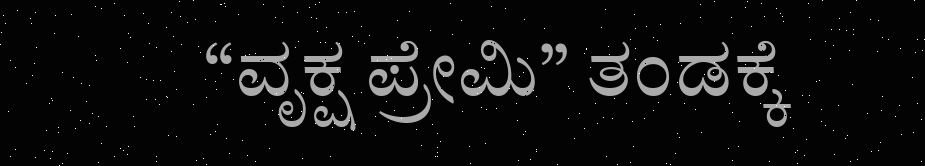“ವೃಕ್ಷ ಪ್ರೇಮಿ” ತಂಡಕ್ಕೆ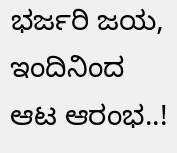ಭರ್ಜರಿ ಜಯ, ಇಂದಿನಿಂದ ಆಟ‌ ಆರಂಭ..!